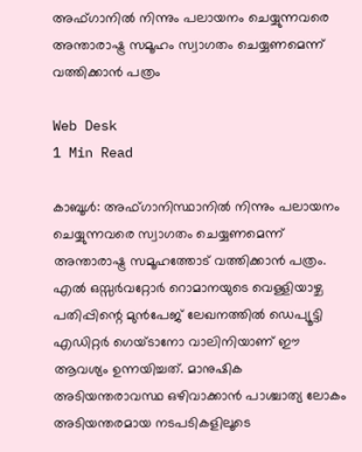അഫ്ഗാനില്‍ നിന്നും പലായനം ചെയ്യുന്നവരെ അന്താരാഷ്ട്ര സമൂഹം സ്വാഗതം ചെയ്യണമെന്ന് വത്തിക്കാന്‍ പത്രം

Web Desk
1 Min Read

കാബൂള്‍: അഫ്ഗാനിസ്ഥാനില്‍ നിന്നും പലായനം ചെയ്യുന്നവരെ സ്വാഗതം ചെയ്യണമെന്ന് അന്താരാഷ്ട്ര സമൂഹത്തോട് വത്തിക്കാന്‍ പത്രം. എല്‍ ഒസ്സര്‍വറ്റോര്‍ റൊമാനയുടെ വെള്ളിയാഴ്ച പതിപ്പിന്റെ മുന്‍പേജ് ലേഖനത്തില്‍ ഡെപ്യൂട്ടി എഡിറ്റര്‍ ഗെയ്ടാനോ വാലിനിയാണ് ഈ ആവശ്യം ഉന്നയിച്ചത്. മാനുഷിക അടിയന്തരാവസ്ഥ ഒഴിവാക്കാന്‍ പാശ്ചാത്യ ലോകം അടിയന്തരമായ നടപടികളിലൂടെ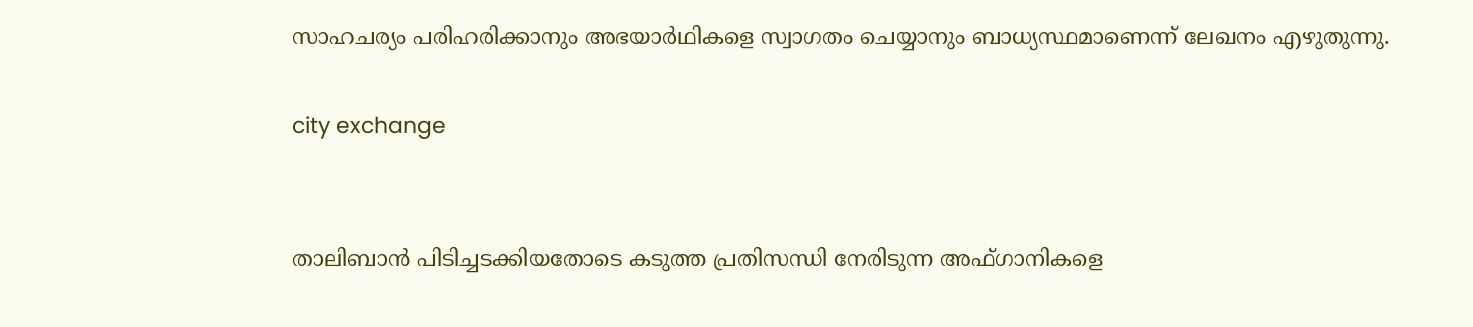സാഹചര്യം പരിഹരിക്കാനും അഭയാര്‍ഥികളെ സ്വാഗതം ചെയ്യാനും ബാധ്യസ്ഥമാണെന്ന് ലേഖനം എഴുതുന്നു.

city exchange


താലിബാന്‍ പിടിച്ചടക്കിയതോടെ കടുത്ത പ്രതിസന്ധി നേരിടുന്ന അഫ്ഗാനികളെ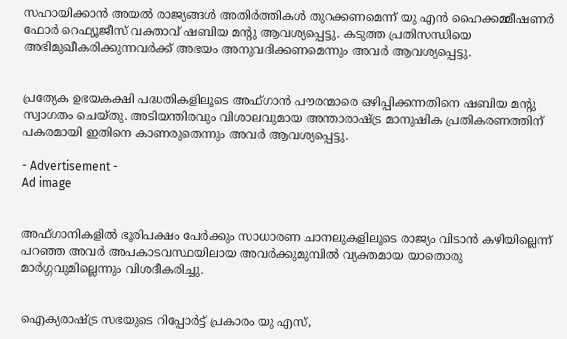സഹായിക്കാന്‍ അയല്‍ രാജ്യങ്ങള്‍ അതിര്‍ത്തികള്‍ തുറക്കണമെന്ന് യു എന്‍ ഹൈക്കമ്മീഷണര്‍ ഫോര്‍ റെഫ്യൂജീസ് വക്താവ് ഷബിയ മന്റു ആവശ്യപ്പെട്ടു. കടുത്ത പ്രതിസന്ധിയെ അഭിമുഖീകരിക്കുന്നവര്‍ക്ക് അഭയം അനുവദിക്കണമെന്നും അവര്‍ ആവശ്യപ്പെട്ടു.


പ്രത്യേക ഉഭയകക്ഷി പദ്ധതികളിലൂടെ അഫ്ഗാന്‍ പൗരന്മാരെ ഒഴിപ്പിക്കന്നതിനെ ഷബിയ മന്റു സ്വാഗതം ചെയ്തു. അടിയന്തിരവും വിശാലവുമായ അന്താരാഷ്ട്ര മാനുഷിക പ്രതികരണത്തിന് പകരമായി ഇതിനെ കാണരുതെന്നും അവര്‍ ആവശ്യപ്പെട്ടു.

- Advertisement -
Ad image


അഫ്ഗാനികളില്‍ ഭൂരിപക്ഷം പേര്‍ക്കും സാധാരണ ചാനലുകളിലൂടെ രാജ്യം വിടാന്‍ കഴിയില്ലെന്ന് പറഞ്ഞ അവര്‍ അപകാടവസ്ഥയിലായ അവര്‍ക്കുമുമ്പില്‍ വ്യക്തമായ യാതൊരു മാര്‍ഗ്ഗവുമില്ലെന്നും വിശദീകരിച്ചു.


ഐക്യരാഷ്ട്ര സഭയുടെ റിപ്പോര്‍ട്ട് പ്രകാരം യു എസ്,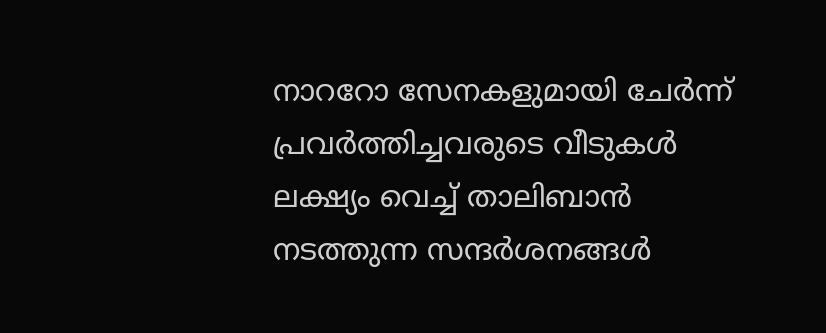നാററോ സേനകളുമായി ചേര്‍ന്ന് പ്രവര്‍ത്തിച്ചവരുടെ വീടുകള്‍ ലക്ഷ്യം വെച്ച് താലിബാന്‍ നടത്തുന്ന സന്ദര്‍ശനങ്ങള്‍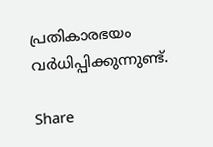പ്രതികാരഭയം വര്‍ധിപ്പിക്കുന്നുണ്ട്.

Share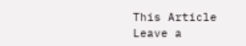This Article
Leave a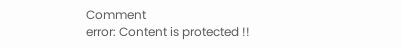Comment
error: Content is protected !!